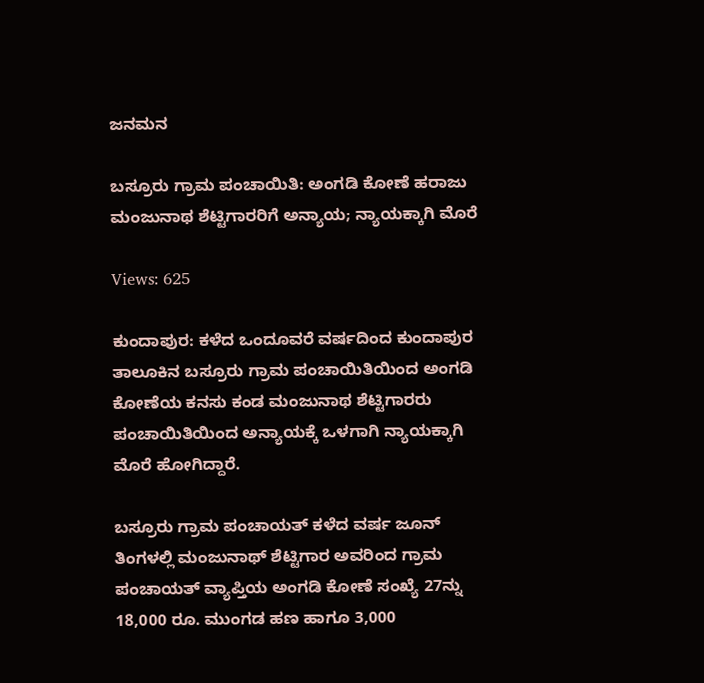ಜನಮನ

ಬಸ್ರೂರು ಗ್ರಾಮ ಪಂಚಾಯಿತಿ: ಅಂಗಡಿ ಕೋಣೆ ಹರಾಜು ಮಂಜುನಾಥ ಶೆಟ್ಟಿಗಾರರಿಗೆ ಅನ್ಯಾಯ; ನ್ಯಾಯಕ್ಕಾಗಿ ಮೊರೆ

Views: 625

ಕುಂದಾಪುರ: ಕಳೆದ ಒಂದೂವರೆ ವರ್ಷದಿಂದ ಕುಂದಾಪುರ ತಾಲೂಕಿನ ಬಸ್ರೂರು ಗ್ರಾಮ ಪಂಚಾಯಿತಿಯಿಂದ ಅಂಗಡಿ ಕೋಣೆಯ ಕನಸು ಕಂಡ ಮಂಜುನಾಥ ಶೆಟ್ಟಿಗಾರರು ಪಂಚಾಯಿತಿಯಿಂದ ಅನ್ಯಾಯಕ್ಕೆ ಒಳಗಾಗಿ ನ್ಯಾಯಕ್ಕಾಗಿ ಮೊರೆ ಹೋಗಿದ್ದಾರೆ.

ಬಸ್ರೂರು ಗ್ರಾಮ ಪಂಚಾಯತ್ ಕಳೆದ ವರ್ಷ ಜೂನ್ ತಿಂಗಳಲ್ಲಿ ಮಂಜುನಾಥ್ ಶೆಟ್ಟಿಗಾರ ಅವರಿಂದ ಗ್ರಾಮ ಪಂಚಾಯತ್ ವ್ಯಾಪ್ತಿಯ ಅಂಗಡಿ ಕೋಣೆ ಸಂಖ್ಯೆ 27ನ್ನು 18,000 ರೂ. ಮುಂಗಡ ಹಣ ಹಾಗೂ 3,000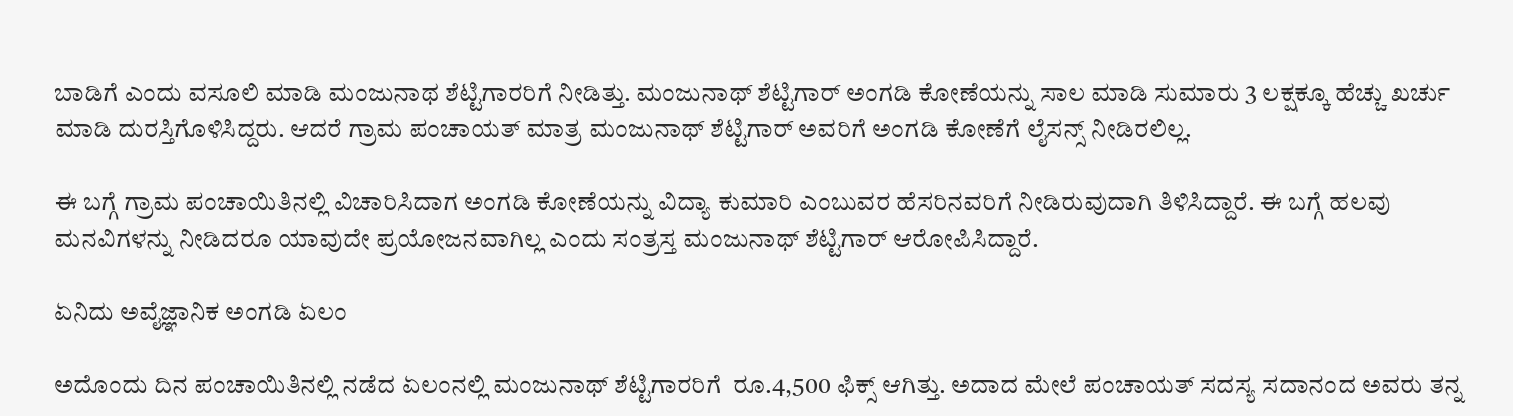ಬಾಡಿಗೆ ಎಂದು ವಸೂಲಿ ಮಾಡಿ ಮಂಜುನಾಥ ಶೆಟ್ಟಿಗಾರರಿಗೆ ನೀಡಿತ್ತು. ಮಂಜುನಾಥ್ ಶೆಟ್ಟಿಗಾರ್ ಅಂಗಡಿ ಕೋಣೆಯನ್ನು ಸಾಲ ಮಾಡಿ ಸುಮಾರು 3 ಲಕ್ಷಕ್ಕೂ ಹೆಚ್ಚು ಖರ್ಚು ಮಾಡಿ ದುರಸ್ತಿಗೊಳಿಸಿದ್ದರು. ಆದರೆ ಗ್ರಾಮ ಪಂಚಾಯತ್ ಮಾತ್ರ ಮಂಜುನಾಥ್ ಶೆಟ್ಟಿಗಾರ್ ಅವರಿಗೆ ಅಂಗಡಿ ಕೋಣೆಗೆ ಲೈಸನ್ಸ್ ನೀಡಿರಲಿಲ್ಲ.

ಈ ಬಗ್ಗೆ ಗ್ರಾಮ ಪಂಚಾಯಿತಿನಲ್ಲಿ ವಿಚಾರಿಸಿದಾಗ ಅಂಗಡಿ ಕೋಣೆಯನ್ನು ವಿದ್ಯಾ ಕುಮಾರಿ ಎಂಬುವರ ಹೆಸರಿನವರಿಗೆ ನೀಡಿರುವುದಾಗಿ ತಿಳಿಸಿದ್ದಾರೆ. ಈ ಬಗ್ಗೆ ಹಲವು ಮನವಿಗಳನ್ನು ನೀಡಿದರೂ ಯಾವುದೇ ಪ್ರಯೋಜನವಾಗಿಲ್ಲ ಎಂದು ಸಂತ್ರಸ್ತ ಮಂಜುನಾಥ್ ಶೆಟ್ಟಿಗಾರ್ ಆರೋಪಿಸಿದ್ದಾರೆ.

ಏನಿದು ಅವೈಜ್ಞಾನಿಕ ಅಂಗಡಿ ಏಲಂ

ಅದೊಂದು ದಿನ ಪಂಚಾಯಿತಿನಲ್ಲಿ ನಡೆದ ಏಲಂನಲ್ಲಿ ಮಂಜುನಾಥ್ ಶೆಟ್ಟಿಗಾರರಿಗೆ  ರೂ.4,500 ಫಿಕ್ಸ್ ಆಗಿತ್ತು. ಅದಾದ ಮೇಲೆ ಪಂಚಾಯತ್ ಸದಸ್ಯ ಸದಾನಂದ ಅವರು ತನ್ನ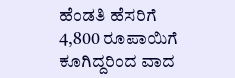ಹೆಂಡತಿ ಹೆಸರಿಗೆ 4,800 ರೂಪಾಯಿಗೆ  ಕೂಗಿದ್ದರಿಂದ ವಾದ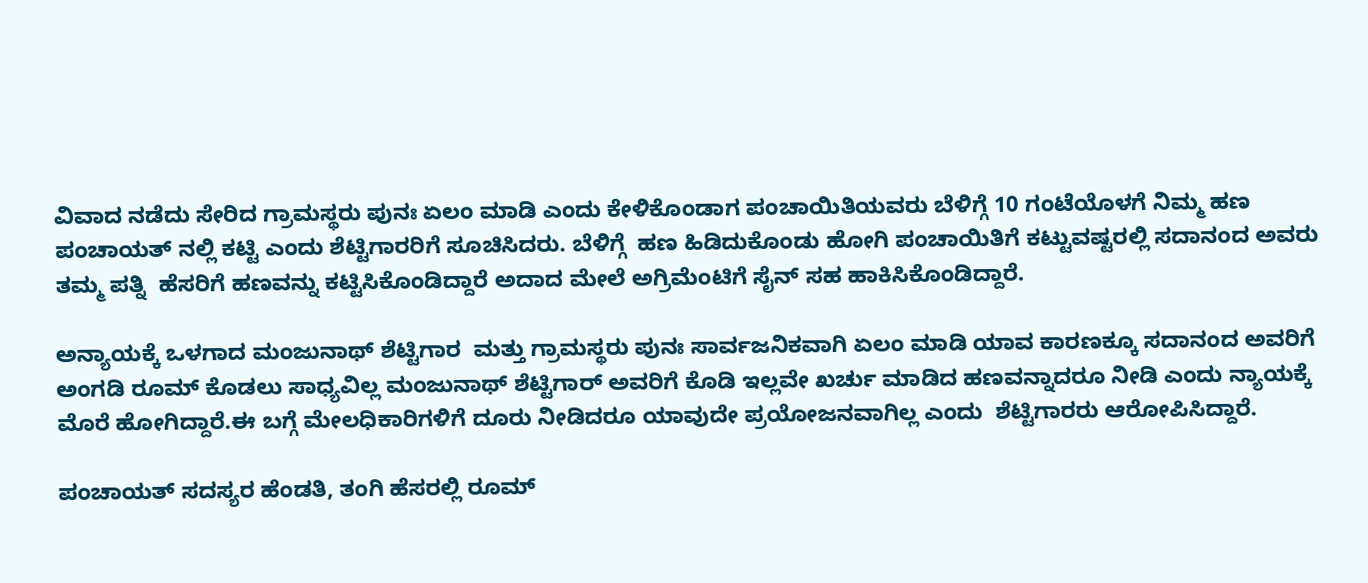ವಿವಾದ ನಡೆದು ಸೇರಿದ ಗ್ರಾಮಸ್ಥರು ಪುನಃ ಏಲಂ ಮಾಡಿ ಎಂದು ಕೇಳಿಕೊಂಡಾಗ ಪಂಚಾಯಿತಿಯವರು ಬೆಳಿಗ್ಗೆ 10 ಗಂಟೆಯೊಳಗೆ ನಿಮ್ಮ ಹಣ ಪಂಚಾಯತ್ ನಲ್ಲಿ ಕಟ್ಟಿ ಎಂದು ಶೆಟ್ಟಿಗಾರರಿಗೆ ಸೂಚಿಸಿದರು. ಬೆಳಿಗ್ಗೆ  ಹಣ ಹಿಡಿದುಕೊಂಡು ಹೋಗಿ ಪಂಚಾಯಿತಿಗೆ ಕಟ್ಟುವಷ್ಟರಲ್ಲಿ ಸದಾನಂದ ಅವರು ತಮ್ಮ ಪತ್ನಿ  ಹೆಸರಿಗೆ ಹಣವನ್ನು ಕಟ್ಟಿಸಿಕೊಂಡಿದ್ದಾರೆ ಅದಾದ ಮೇಲೆ ಅಗ್ರಿಮೆಂಟಿಗೆ ಸೈನ್ ಸಹ ಹಾಕಿಸಿಕೊಂಡಿದ್ದಾರೆ.

ಅನ್ಯಾಯಕ್ಕೆ ಒಳಗಾದ ಮಂಜುನಾಥ್ ಶೆಟ್ಟಿಗಾರ  ಮತ್ತು ಗ್ರಾಮಸ್ಥರು ಪುನಃ ಸಾರ್ವಜನಿಕವಾಗಿ ಏಲಂ ಮಾಡಿ ಯಾವ ಕಾರಣಕ್ಕೂ ಸದಾನಂದ ಅವರಿಗೆ ಅಂಗಡಿ ರೂಮ್ ಕೊಡಲು ಸಾಧ್ಯವಿಲ್ಲ ಮಂಜುನಾಥ್ ಶೆಟ್ಟಿಗಾರ್ ಅವರಿಗೆ ಕೊಡಿ ಇಲ್ಲವೇ ಖರ್ಚು ಮಾಡಿದ ಹಣವನ್ನಾದರೂ ನೀಡಿ ಎಂದು ನ್ಯಾಯಕ್ಕೆ ಮೊರೆ ಹೋಗಿದ್ದಾರೆ.ಈ ಬಗ್ಗೆ ಮೇಲಧಿಕಾರಿಗಳಿಗೆ ದೂರು ನೀಡಿದರೂ ಯಾವುದೇ ಪ್ರಯೋಜನವಾಗಿಲ್ಲ ಎಂದು  ಶೆಟ್ಟಿಗಾರರು ಆರೋಪಿಸಿದ್ದಾರೆ.

ಪಂಚಾಯತ್ ಸದಸ್ಯರ ಹೆಂಡತಿ, ತಂಗಿ ಹೆಸರಲ್ಲಿ ರೂಮ್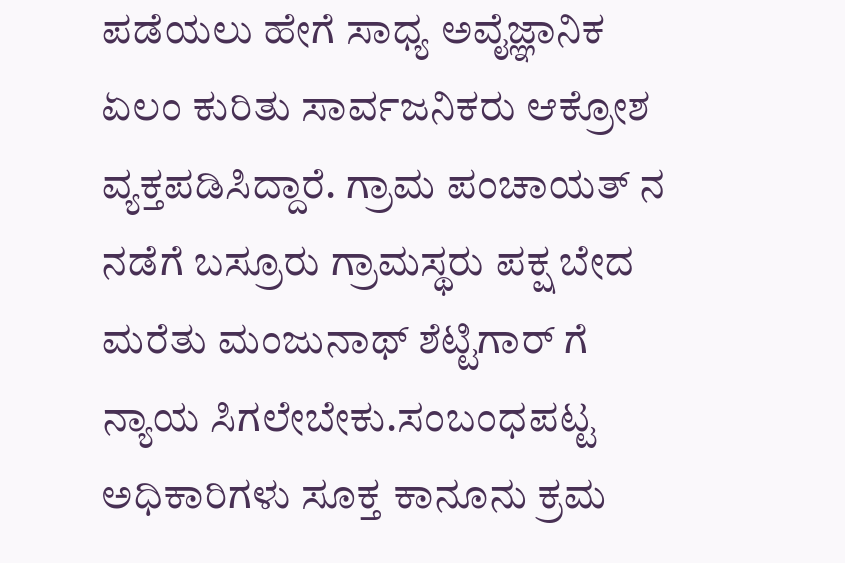ಪಡೆಯಲು ಹೇಗೆ ಸಾಧ್ಯ ಅವೈಜ್ಞಾನಿಕ ಏಲಂ ಕುರಿತು ಸಾರ್ವಜನಿಕರು ಆಕ್ರೋಶ ವ್ಯಕ್ತಪಡಿಸಿದ್ದಾರೆ. ಗ್ರಾಮ ಪಂಚಾಯತ್ ನ ನಡೆಗೆ ಬಸ್ರೂರು ಗ್ರಾಮಸ್ಥರು ಪಕ್ಷ ಬೇದ ಮರೆತು ಮಂಜುನಾಥ್ ಶೆಟ್ಟಿಗಾರ್ ಗೆ ನ್ಯಾಯ ಸಿಗಲೇಬೇಕು.ಸಂಬಂಧಪಟ್ಟ ಅಧಿಕಾರಿಗಳು ಸೂಕ್ತ ಕಾನೂನು ಕ್ರಮ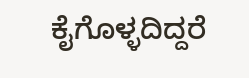ಕೈಗೊಳ್ಳದಿದ್ದರೆ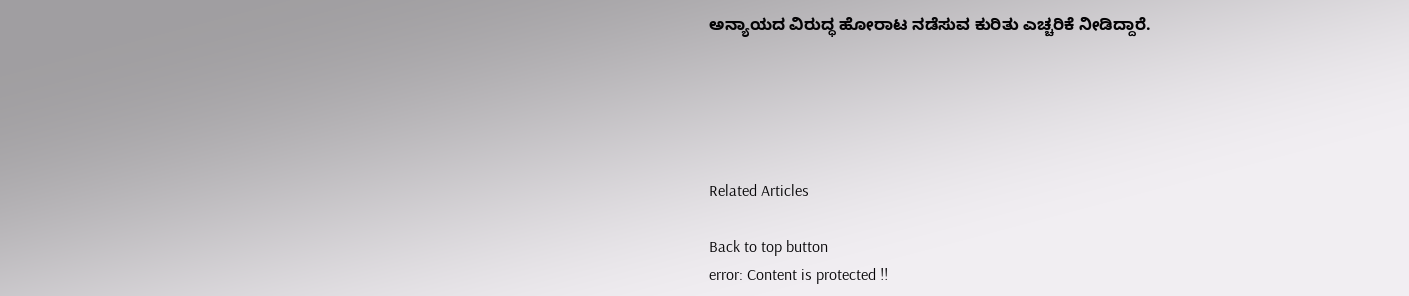ಅನ್ಯಾಯದ ವಿರುದ್ಧ ಹೋರಾಟ ನಡೆಸುವ ಕುರಿತು ಎಚ್ಚರಿಕೆ ನೀಡಿದ್ದಾರೆ.





Related Articles

Back to top button
error: Content is protected !!